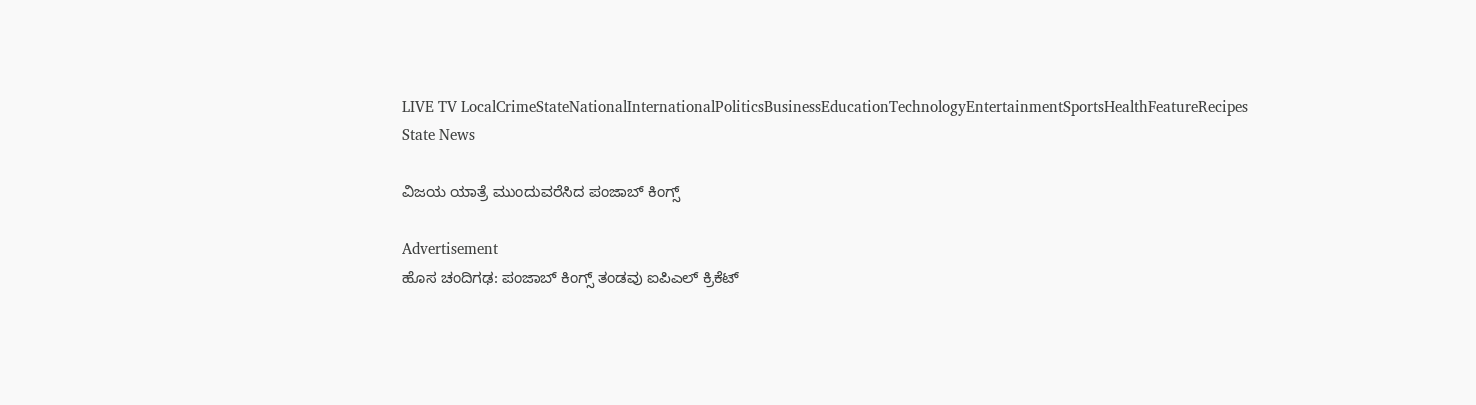LIVE TV LocalCrimeStateNationalInternationalPoliticsBusinessEducationTechnologyEntertainmentSportsHealthFeatureRecipes
State News

ವಿಜಯ ಯಾತ್ರೆ ಮುಂದುವರೆಸಿದ ಪಂಜಾಬ್ ಕಿಂಗ್ಸ್

Advertisement
ಹೊಸ ಚಂದಿಗಢ: ಪಂಜಾಬ್ ಕಿಂಗ್ಸ್ ತಂಡವು ಐಪಿಎಲ್ ಕ್ರಿಕೆಟ್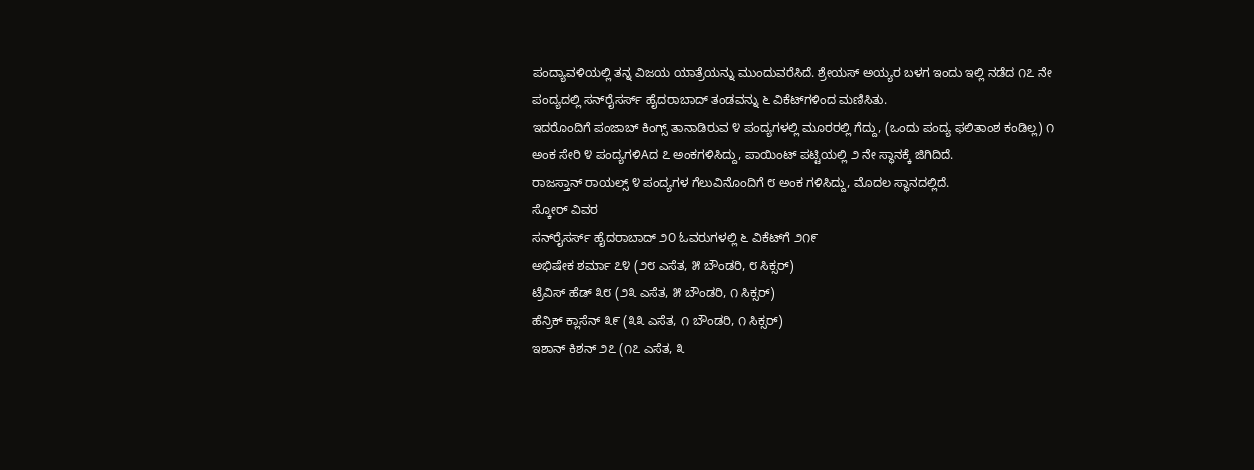ಪಂದ್ಯಾವಳಿಯಲ್ಲಿ ತನ್ನ ವಿಜಯ ಯಾತ್ರೆಯನ್ನು ಮುಂದುವರೆಸಿದೆ. ಶ್ರೇಯಸ್ ಅಯ್ಯರ ಬಳಗ ಇಂದು ಇಲ್ಲಿ ನಡೆದ ೧೭ ನೇ ಪಂದ್ಯದಲ್ಲಿ ಸನ್‌ರೈಸರ್ಸ್ ಹೈದರಾಬಾದ್ ತಂಡವನ್ನು ೬ ವಿಕೆಟ್‌ಗಳಿಂದ ಮಣಿಸಿತು.
ಇದರೊಂದಿಗೆ ಪಂಜಾಬ್ ಕಿಂಗ್ಸ್ ತಾನಾಡಿರುವ ೪ ಪಂದ್ಯಗಳಲ್ಲಿ ಮೂರರಲ್ಲಿ ಗೆದ್ದು, (ಒಂದು ಪಂದ್ಯ ಫಲಿತಾಂಶ ಕಂಡಿಲ್ಲ) ೧ ಅಂಕ ಸೇರಿ ೪ ಪಂದ್ಯಗಳಿAದ ೭ ಅಂಕಗಳಿಸಿದ್ದು, ಪಾಯಿಂಟ್ ಪಟ್ಟಿಯಲ್ಲಿ ೨ ನೇ ಸ್ಥಾನಕ್ಕೆ ಜಿಗಿದಿದೆ.
ರಾಜಸ್ತಾನ್ ರಾಯಲ್ಸ್ ೪ ಪಂದ್ಯಗಳ ಗೆಲುವಿನೊಂದಿಗೆ ೮ ಅಂಕ ಗಳಿಸಿದ್ದು, ಮೊದಲ ಸ್ಥಾನದಲ್ಲಿದೆ.
ಸ್ಕೋರ್ ವಿವರ
ಸನ್‌ರೈಸರ್ಸ್ ಹೈದರಾಬಾದ್ ೨೦ ಓವರುಗಳಲ್ಲಿ ೬ ವಿಕೆಟ್‌ಗೆ ೨೧೯
ಅಭಿಷೇಕ ಶರ್ಮಾ ೭೪ (೨೮ ಎಸೆತ, ೫ ಬೌಂಡರಿ, ೮ ಸಿಕ್ಸರ್)
ಟ್ರೆವಿಸ್ ಹೆಡ್ ೩೮ (೨೩ ಎಸೆತ, ೫ ಬೌಂಡರಿ, ೧ ಸಿಕ್ಸರ್)
ಹೆನ್ರಿಕ್ ಕ್ಲಾಸೆನ್ ೩೯ (೩೩ ಎಸೆತ, ೧ ಬೌಂಡರಿ, ೧ ಸಿಕ್ಸರ್)
ಇಶಾನ್ ಕಿಶನ್ ೨೭ (೧೭ ಎಸೆತ, ೩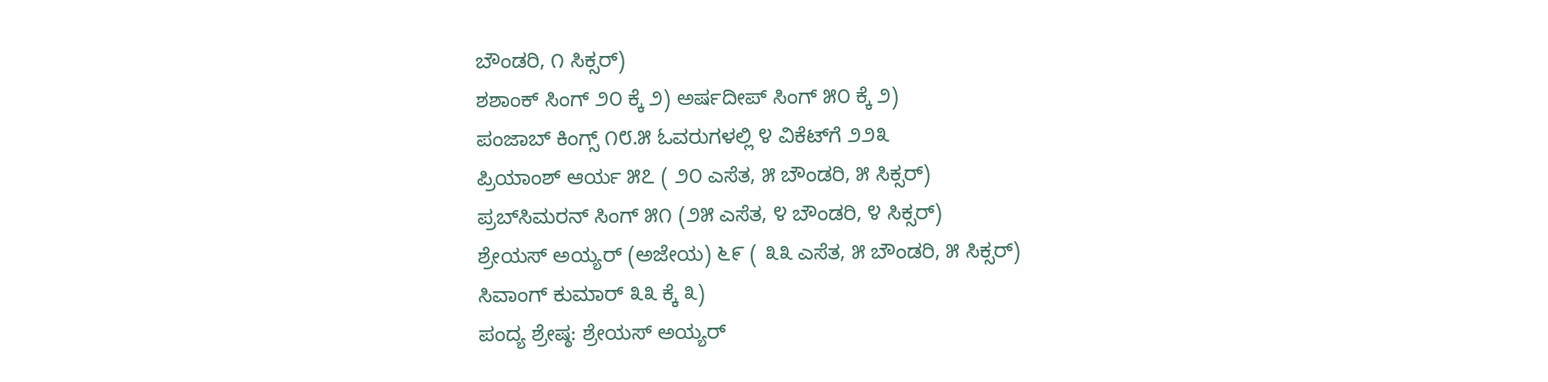ಬೌಂಡರಿ, ೧ ಸಿಕ್ಸರ್)
ಶಶಾಂಕ್ ಸಿಂಗ್ ೨೦ ಕ್ಕೆ ೨) ಅರ್ಷದೀಪ್ ಸಿಂಗ್ ೫೦ ಕ್ಕೆ ೨)
ಪಂಜಾಬ್ ಕಿಂಗ್ಸ್ ೧೮.೫ ಓವರುಗಳಲ್ಲಿ ೪ ವಿಕೆಟ್‌ಗೆ ೨೨೩
ಪ್ರಿಯಾಂಶ್ ಆರ್ಯ ೫೭ ( ೨೦ ಎಸೆತ, ೫ ಬೌಂಡರಿ, ೫ ಸಿಕ್ಸರ್)
ಪ್ರಬ್‌ಸಿಮರನ್ ಸಿಂಗ್ ೫೧ (೨೫ ಎಸೆತ, ೪ ಬೌಂಡರಿ, ೪ ಸಿಕ್ಸರ್)
ಶ್ರೇಯಸ್ ಅಯ್ಯರ್ (ಅಜೇಯ) ೬೯ ( ೩೩ ಎಸೆತ, ೫ ಬೌಂಡರಿ, ೫ ಸಿಕ್ಸರ್)
ಸಿವಾಂಗ್ ಕುಮಾರ್ ೩೩ ಕ್ಕೆ ೩)
ಪಂದ್ಯ ಶ್ರೇಷ್ಠ: ಶ್ರೇಯಸ್ ಅಯ್ಯರ್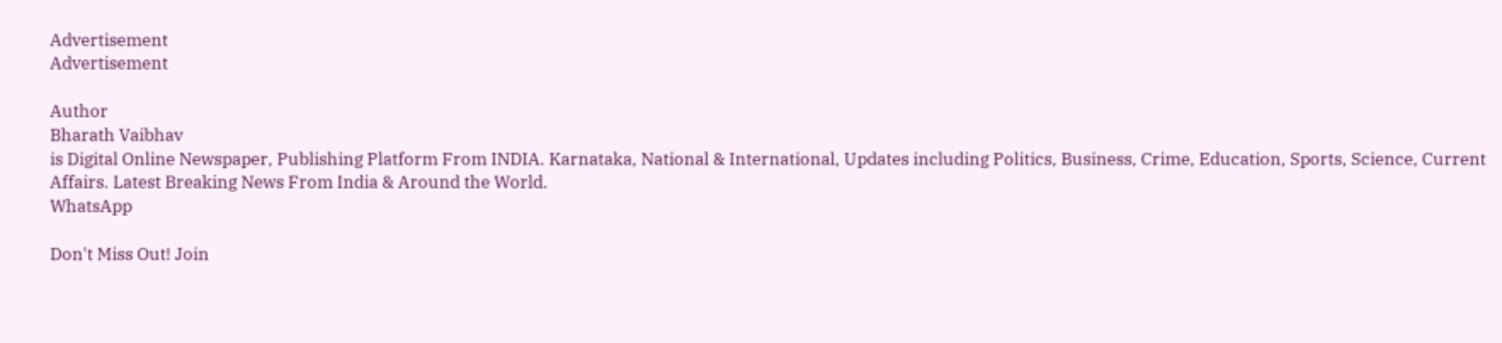Advertisement
Advertisement

Author
Bharath Vaibhav
is Digital Online Newspaper, Publishing Platform From INDIA. Karnataka, National & International, Updates including Politics, Business, Crime, Education, Sports, Science, Current Affairs. Latest Breaking News From India & Around the World.
WhatsApp

Don't Miss Out! Join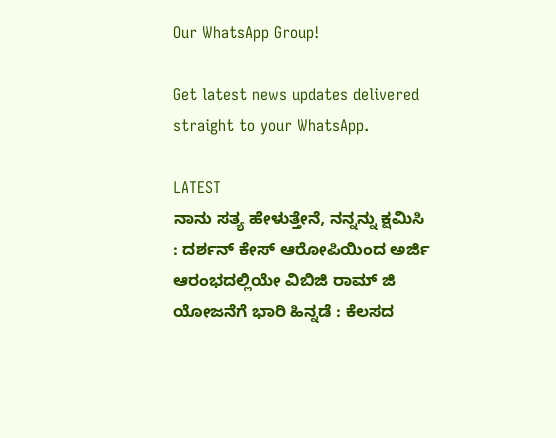Our WhatsApp Group!

Get latest news updates delivered straight to your WhatsApp.

LATEST
ನಾನು ಸತ್ಯ ಹೇಳುತ್ತೇನೆ, ನನ್ನನ್ನು ಕ್ಷಮಿಸಿ : ದರ್ಶನ್ ಕೇಸ್ ಆರೋಪಿಯಿಂದ ಅರ್ಜಿ ಆರಂಭದಲ್ಲಿಯೇ ವಿಬಿಜಿ ರಾಮ್ ಜಿ ಯೋಜನೆಗೆ ಭಾರಿ ಹಿನ್ನಡೆ : ಕೆಲಸದ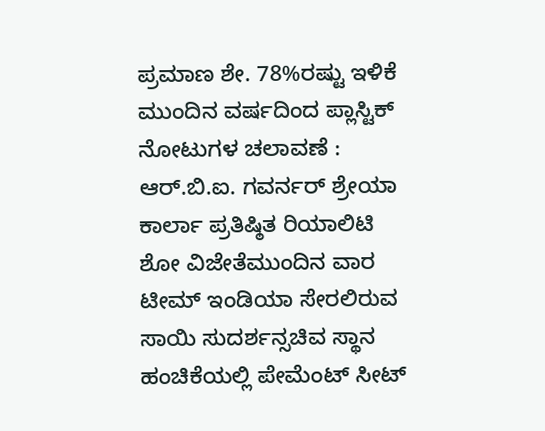ಪ್ರಮಾಣ ಶೇ. 78%ರಷ್ಟು ಇಳಿಕೆ ಮುಂದಿನ ವರ್ಷದಿಂದ ಪ್ಲಾಸ್ಟಿಕ್ ನೋಟುಗಳ ಚಲಾವಣೆ : ಆರ್‌.ಬಿ.ಐ. ಗವರ್ನರ್ ಶ್ರೇಯಾ ಕಾರ್ಲಾ ಪ್ರತಿಷ್ಠಿತ ರಿಯಾಲಿಟಿ ಶೋ ವಿಜೇತೆಮುಂದಿನ ವಾರ ಟೀಮ್ ಇಂಡಿಯಾ ಸೇರಲಿರುವ ಸಾಯಿ ಸುದರ್ಶನ್ಸಚಿವ ಸ್ಥಾನ ಹಂಚಿಕೆಯಲ್ಲಿ ಪೇಮೆಂಟ್ ಸೀಟ್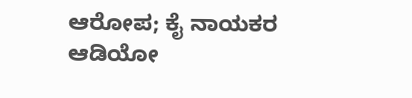ಆರೋಪ; ಕೈ ನಾಯಕರ ಆಡಿಯೋ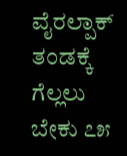ವೈರಲ್ಪಾಕ್ ತಂಡಕ್ಕೆ ಗೆಲ್ಲಲು ಬೇಕು ೭೫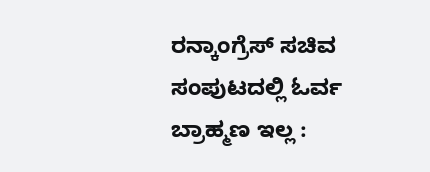ರನ್ಕಾಂಗ್ರೆಸ್ ಸಚಿವ ಸಂಪುಟದಲ್ಲಿ ಓರ್ವ ಬ್ರಾಹ್ಮಣ ಇಲ್ಲ :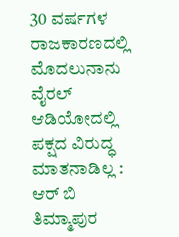30 ವರ್ಷಗಳ ರಾಜಕಾರಣದಲ್ಲಿ ಮೊದಲುನಾನು ವೈರಲ್ ಆಡಿಯೋದಲ್ಲಿ ಪಕ್ಷದ ವಿರುದ್ಧ ಮಾತನಾಡಿಲ್ಲ : ಆರ್ ಬಿ ತಿಮ್ಮಾಪುರ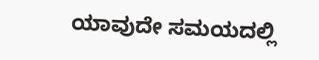ಯಾವುದೇ ಸಮಯದಲ್ಲಿ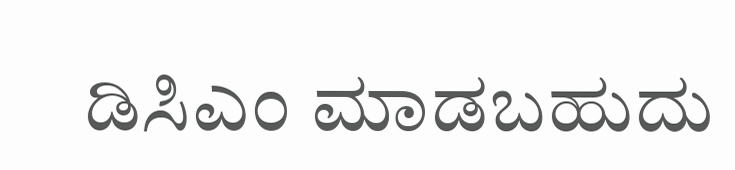ಡಿಸಿಎಂ ಮಾಡಬಹುದು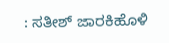: ಸತೀಶ್ ಜಾರಕಿಹೊಳಿ